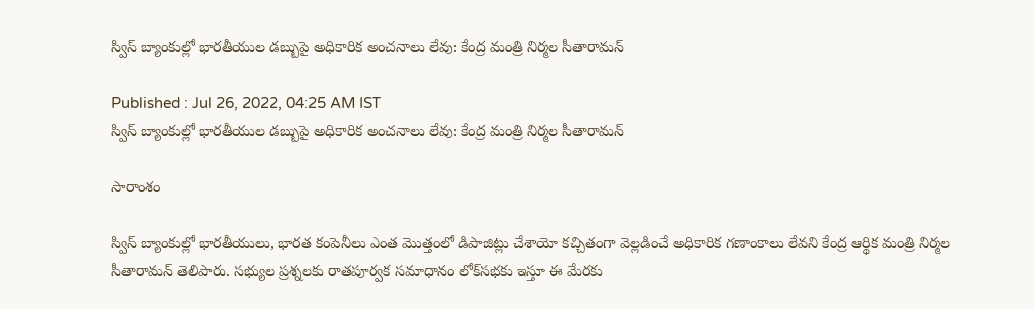స్విస్ బ్యాంకుల్లో భారతీయుల డబ్బుపై అధికారిక అంచనాలు లేవు: కేంద్ర మంత్రి నిర్మల సీతారామన్

Published : Jul 26, 2022, 04:25 AM IST
స్విస్ బ్యాంకుల్లో భారతీయుల డబ్బుపై అధికారిక అంచనాలు లేవు: కేంద్ర మంత్రి నిర్మల సీతారామన్

సారాంశం

స్విస్ బ్యాంకుల్లో భారతీయులు, భారత కంపెనీలు ఎంత మొత్తంలో డిపాజిట్లు చేశాయో కచ్చితంగా వెల్లడించే అధికారిక గణాంకాలు లేవని కేంద్ర ఆర్థిక మంత్రి నిర్మల సీతారామన్ తెలిపారు. సభ్యుల ప్రశ్నలకు రాతపూర్వక సమాధానం లోక్‌సభకు ఇస్తూ ఈ మేరకు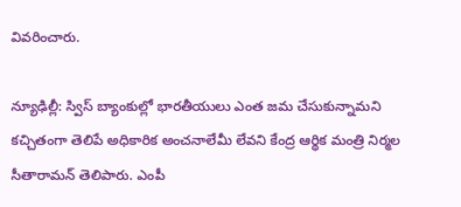వివరించారు.

న్యూఢిల్లీ: స్విస్ బ్యాంకుల్లో భారతీయులు ఎంత జమ చేసుకున్నామని కచ్చితంగా తెలిపే అధికారిక అంచనాలేమీ లేవని కేంద్ర ఆర్థిక మంత్రి నిర్మల సీతారామన్ తెలిపారు. ఎంపీ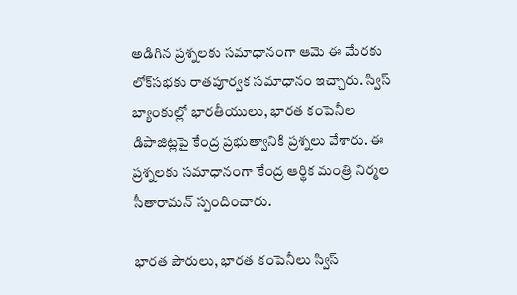అడిగిన ప్రశ్నలకు సమాధానంగా ఆమె ఈ మేరకు లోక్‌సభకు రాతపూర్వక సమాధానం ఇచ్చారు. స్విస్ బ్యాంకుల్లో భారతీయులు, భారత కంపెనీల డిపాజిట్లపై కేంద్ర ప్రభుత్వానికి ప్రశ్నలు వేశారు. ఈ ప్రశ్నలకు సమాధానంగా కేంద్ర ఆర్థిక మంత్రి నిర్మల సీతారామన్ స్పందించారు.

భారత పౌరులు, భారత కంపెనీలు స్విస్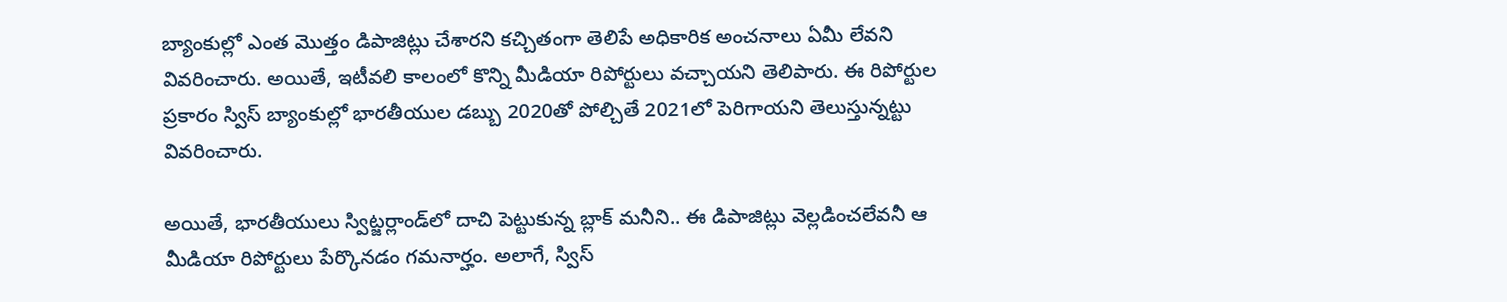బ్యాంకుల్లో ఎంత మొత్తం డిపాజిట్లు చేశారని కచ్చితంగా తెలిపే అధికారిక అంచనాలు ఏమీ లేవని వివరించారు. అయితే, ఇటీవలి కాలంలో కొన్ని మీడియా రిపోర్టులు వచ్చాయని తెలిపారు. ఈ రిపోర్టుల ప్రకారం స్విస్ బ్యాంకుల్లో భారతీయుల డబ్బు 2020తో పోల్చితే 2021లో పెరిగాయని తెలుస్తున్నట్టు వివరించారు.

అయితే, భారతీయులు స్విట్జర్లాండ్‌లో దాచి పెట్టుకున్న బ్లాక్ మనీని.. ఈ డిపాజిట్లు వెల్లడించలేవనీ ఆ మీడియా రిపోర్టులు పేర్కొనడం గమనార్హం. అలాగే, స్విస్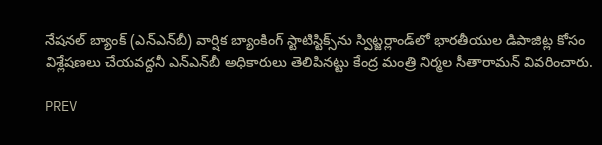నేషనల్ బ్యాంక్ (ఎన్ఎన్‌బీ) వార్షిక బ్యాంకింగ్ స్టాటిస్టిక్స్‌ను స్విట్జర్లాండ్‌లో భారతీయుల డిపాజిట్ల కోసం విశ్లేషణలు చేయవద్దనీ ఎన్ఎన్‌బీ అధికారులు తెలిపినట్టు కేంద్ర మంత్రి నిర్మల సీతారామన్ వివరించారు.

PREV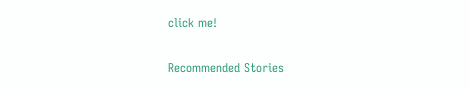click me!

Recommended Stories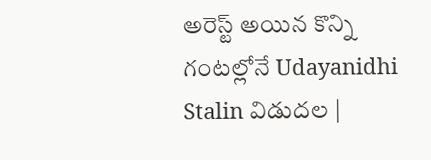అరెస్ట్ అయిన కొన్ని గంటల్లోనే Udayanidhi Stalin విడుదల |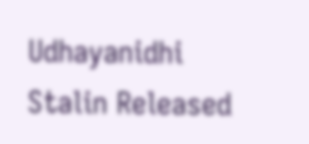Udhayanidhi Stalin Released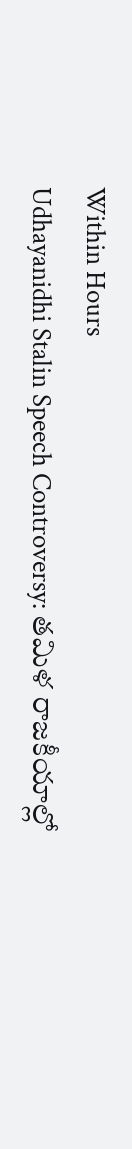Within Hours
Udhayanidhi Stalin Speech Controversy: తమిళ రాజకీయాల్లో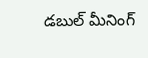డబుల్ మీనింగ్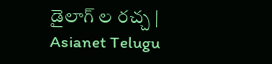డైలాగ్ ల రచ్చ | Asianet Telugu